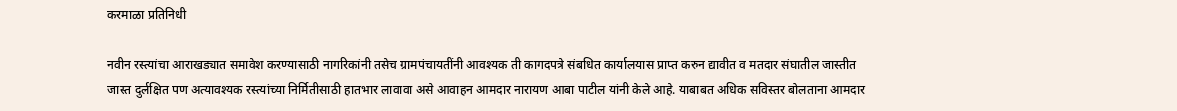करमाळा प्रतिनिधी

नवीन रस्त्यांचा आराखड्यात समावेश करण्यासाठी नागरिकांनी तसेच ग्रामपंचायतींनी आवश्यक ती कागदपत्रे संबधित कार्यालयास प्राप्त करुन द्यावीत व मतदार संघातील जास्तीत जास्त दुर्लक्षित पण अत्यावश्यक रस्त्यांच्या निर्मितीसाठी हातभार लावावा असे आवाहन आमदार नारायण आबा पाटील यांनी केले आहे. याबाबत अधिक सविस्तर बोलताना आमदार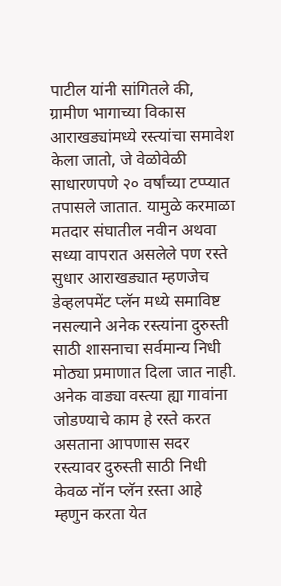पाटील यांनी सांगितले की, ग्रामीण भागाच्या विकास आराखड्यांमध्ये रस्त्यांचा समावेश केला जातो, जे वेळोवेळी साधारणपणे २० वर्षांच्या टप्प्यात तपासले जातात. यामुळे करमाळा मतदार संघातील नवीन अथवा सध्या वापरात असलेले पण रस्ते सुधार आराखड्यात म्हणजेच डेव्हलपमेंट प्लॅन मध्ये समाविष्ट नसल्याने अनेक रस्त्यांना दुरुस्ती साठी शासनाचा सर्वमान्य निधी मोठ्या प्रमाणात दिला जात नाही. अनेक वाड्या वस्त्या ह्या गावांना जोडण्याचे काम हे रस्ते करत असताना आपणास सदर रस्त्यावर दुरुस्ती साठी निधी केवळ नॉन प्लॅन ऱस्ता आहे म्हणुन करता येत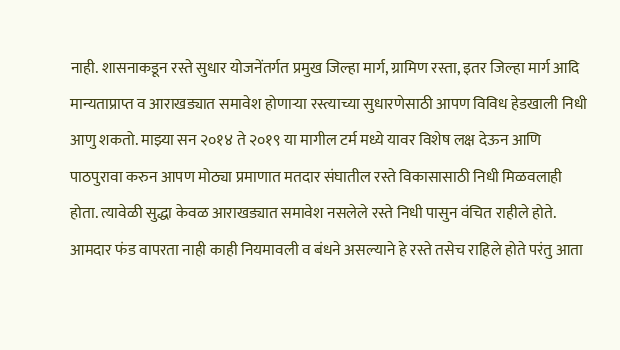नाही. शासनाकडून रस्ते सुधार योजनेंतर्गत प्रमुख जिल्हा मार्ग, ग्रामिण रस्ता, इतर जिल्हा मार्ग आदि मान्यताप्राप्त व आराखड्यात समावेश होणाऱ्या रस्त्याच्या सुधारणेसाठी आपण विविध हेडखाली निधी आणु शकतो. माझ्या सन २०१४ ते २०१९ या मागील टर्म मध्ये यावर विशेष लक्ष देऊन आणि पाठपुरावा करुन आपण मोठ्या प्रमाणात मतदार संघातील रस्ते विकासासाठी निधी मिळवलाही होता. त्यावेळी सुद्धा केवळ आराखड्यात समावेश नसलेले रस्ते निधी पासुन वंचित राहीले होते. आमदार फंड वापरता नाही काही नियमावली व बंधने असल्याने हे रस्ते तसेच राहिले होते परंतु आता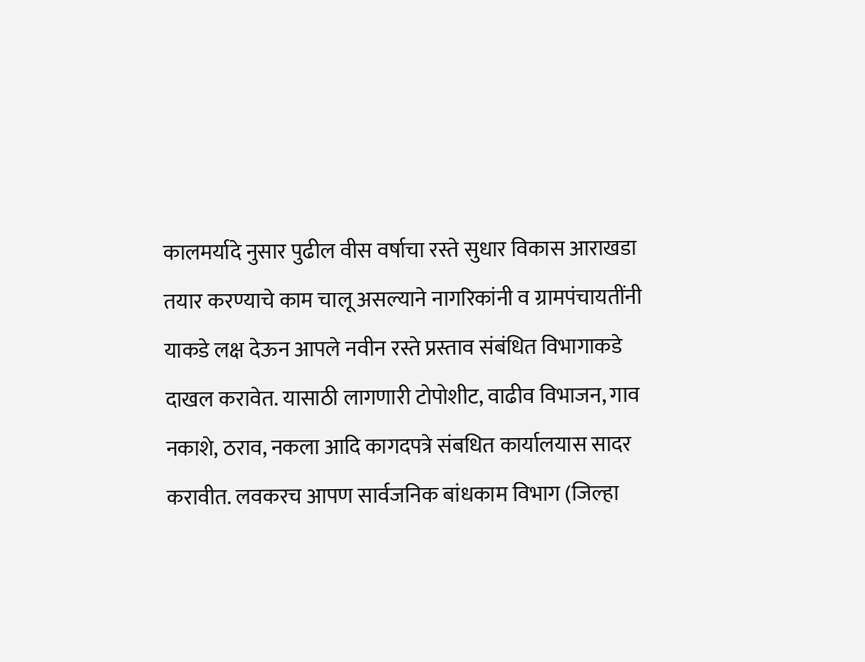कालमर्यादे नुसार पुढील वीस वर्षाचा रस्ते सुधार विकास आराखडा तयार करण्याचे काम चालू असल्याने नागरिकांनी व ग्रामपंचायतींनी याकडे लक्ष देऊन आपले नवीन रस्ते प्रस्ताव संबंधित विभागाकडे दाखल करावेत. यासाठी लागणारी टोपोशीट, वाढीव विभाजन, गाव नकाशे, ठराव, नकला आदि कागदपत्रे संबधित कार्यालयास सादर करावीत. लवकरच आपण सार्वजनिक बांधकाम विभाग (जिल्हा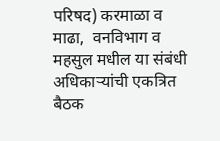परिषद) करमाळा व माढा,  वनविभाग व महसुल मधील या संबंधी अधिकाऱ्यांची एकत्रित बैठक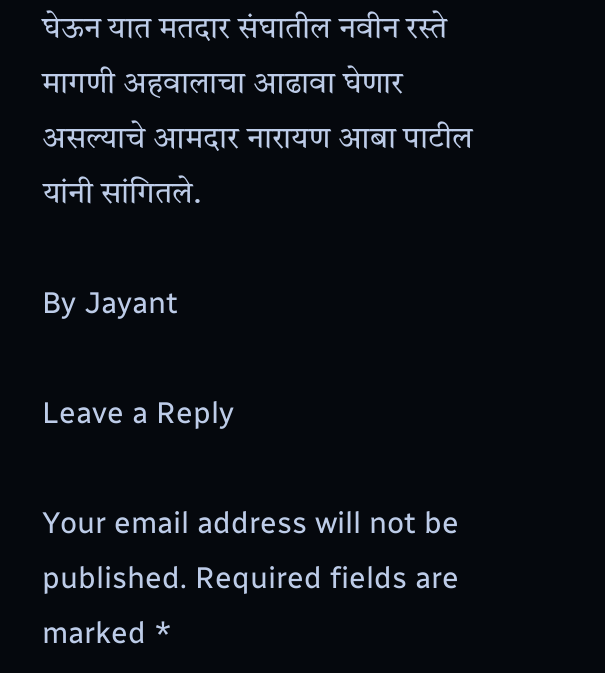घेऊन यात मतदार संघातील नवीन रस्ते मागणी अहवालाचा आढावा घेणार असल्याचे आमदार नारायण आबा पाटील यांनी सांगितले.

By Jayant

Leave a Reply

Your email address will not be published. Required fields are marked *